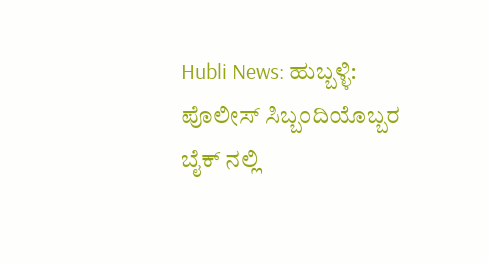Hubli News: ಹುಬ್ಬಳ್ಳಿ: ಪೊಲೀಸ್ ಸಿಬ್ಬಂದಿಯೊಬ್ಬರ ಬೈಕ್ ನಲ್ಲಿ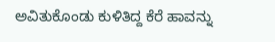ಅವಿತುಕೊಂಡು ಕುಳಿತಿದ್ದ ಕೆರೆ ಹಾವನ್ನು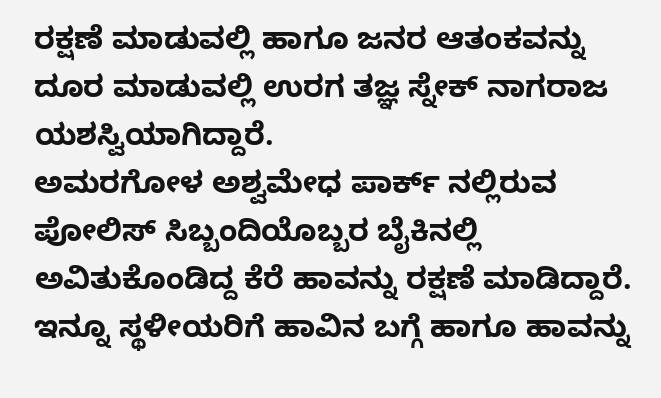ರಕ್ಷಣೆ ಮಾಡುವಲ್ಲಿ ಹಾಗೂ ಜನರ ಆತಂಕವನ್ನು ದೂರ ಮಾಡುವಲ್ಲಿ ಉರಗ ತಜ್ಞ ಸ್ನೇಕ್ ನಾಗರಾಜ ಯಶಸ್ವಿಯಾಗಿದ್ದಾರೆ.
ಅಮರಗೋಳ ಅಶ್ವಮೇಧ ಪಾರ್ಕ್ ನಲ್ಲಿರುವ ಪೋಲಿಸ್ ಸಿಬ್ಬಂದಿಯೊಬ್ಬರ ಬೈಕಿನಲ್ಲಿ ಅವಿತುಕೊಂಡಿದ್ದ ಕೆರೆ ಹಾವನ್ನು ರಕ್ಷಣೆ ಮಾಡಿದ್ದಾರೆ. ಇನ್ನೂ ಸ್ಥಳೀಯರಿಗೆ ಹಾವಿನ ಬಗ್ಗೆ ಹಾಗೂ ಹಾವನ್ನು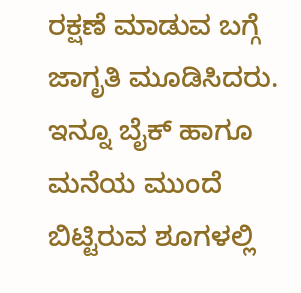ರಕ್ಷಣೆ ಮಾಡುವ ಬಗ್ಗೆ ಜಾಗೃತಿ ಮೂಡಿಸಿದರು.
ಇನ್ನೂ ಬೈಕ್ ಹಾಗೂ ಮನೆಯ ಮುಂದೆ ಬಿಟ್ಟಿರುವ ಶೂಗಳಲ್ಲಿ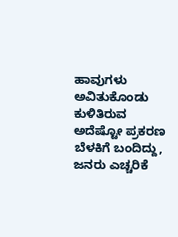ಹಾವುಗಳು ಅವಿತುಕೊಂಡು ಕುಳಿತಿರುವ ಅದೆಷ್ಟೋ ಪ್ರಕರಣ ಬೆಳಕಿಗೆ ಬಂದಿದ್ದು, ಜನರು ಎಚ್ಚರಿಕೆ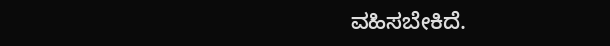ವಹಿಸಬೇಕಿದೆ.